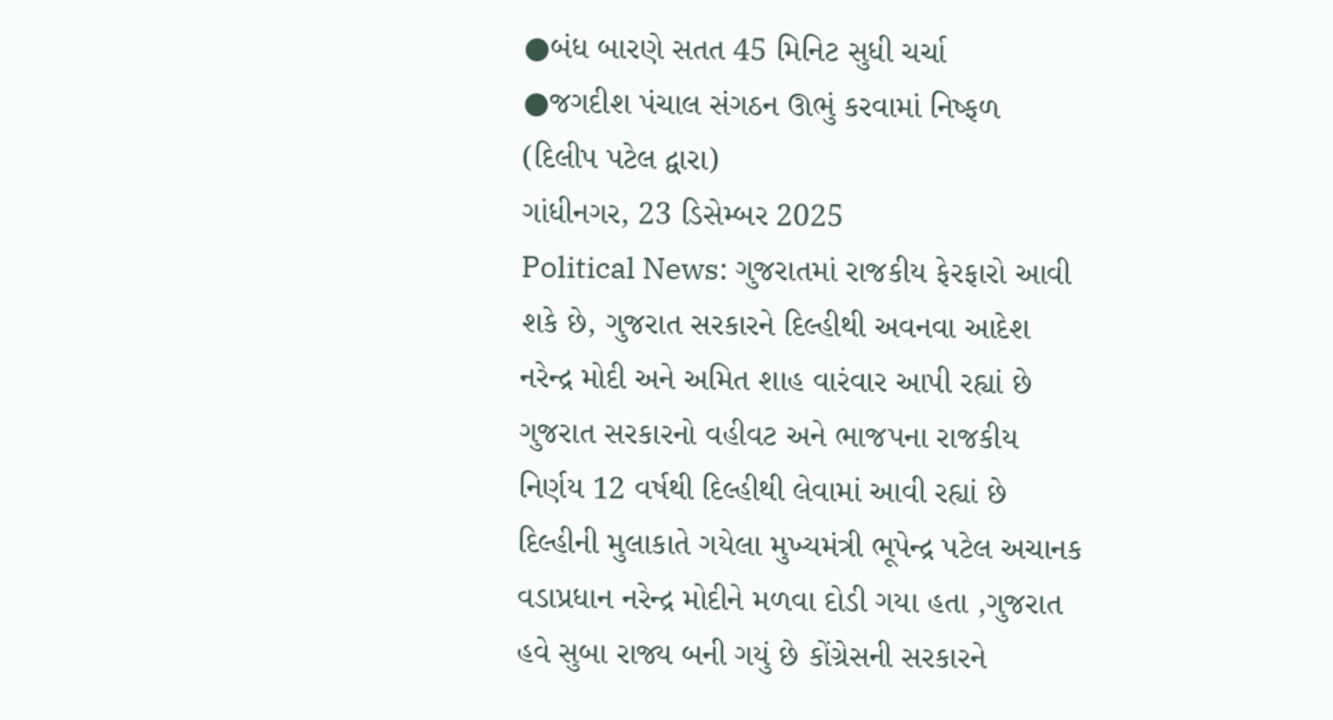●બંધ બારણે સતત 45 મિનિટ સુધી ચર્ચા
●જગદીશ પંચાલ સંગઠન ઊભું કરવામાં નિષ્ફળ
(દિલીપ પટેલ દ્વારા)
ગાંધીનગર, 23 ડિસેમ્બર 2025
Political News: ગુજરાતમાં રાજકીય ફેરફારો આવી શકે છે, ગુજરાત સરકારને દિલ્હીથી અવનવા આદેશ નરેન્દ્ર મોદી અને અમિત શાહ વારંવાર આપી રહ્યાં છે ગુજરાત સરકારનો વહીવટ અને ભાજપના રાજકીય નિર્ણય 12 વર્ષથી દિલ્હીથી લેવામાં આવી રહ્યાં છે દિલ્હીની મુલાકાતે ગયેલા મુખ્યમંત્રી ભૂપેન્દ્ર પટેલ અચાનક વડાપ્રધાન નરેન્દ્ર મોદીને મળવા દોડી ગયા હતા ,ગુજરાત હવે સુબા રાજ્ય બની ગયું છે કોંગ્રેસની સરકારને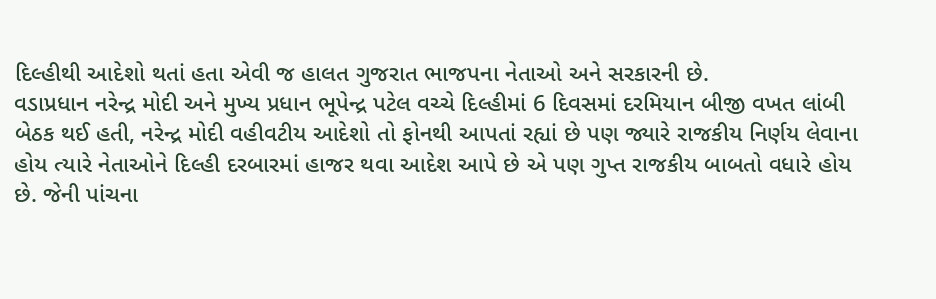દિલ્હીથી આદેશો થતાં હતા એવી જ હાલત ગુજરાત ભાજપના નેતાઓ અને સરકારની છે.
વડાપ્રધાન નરેન્દ્ર મોદી અને મુખ્ય પ્રધાન ભૂપેન્દ્ર પટેલ વચ્ચે દિલ્હીમાં 6 દિવસમાં દરમિયાન બીજી વખત લાંબી બેઠક થઈ હતી, નરેન્દ્ર મોદી વહીવટીય આદેશો તો ફોનથી આપતાં રહ્યાં છે પણ જ્યારે રાજકીય નિર્ણય લેવાના હોય ત્યારે નેતાઓને દિલ્હી દરબારમાં હાજર થવા આદેશ આપે છે એ પણ ગુપ્ત રાજકીય બાબતો વધારે હોય છે. જેની પાંચના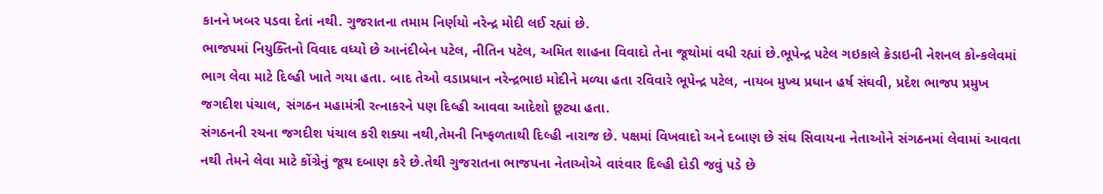કાનને ખબર પડવા દેતાં નથી. ગુજરાતના તમામ નિર્ણયો નરેન્દ્ર મોદી લઈ રહ્યાં છે.
ભાજપમાં નિયુક્તિનો વિવાદ વધ્યો છે આનંદીબેન પટેલ, નીતિન પટેલ, અમિત શાહના વિવાદો તેના જૂથોમાં વધી રહ્યાં છે.ભૂપેન્દ્ર પટેલ ગઇકાલે ક્રેડાઇની નેશનલ કોન્કલેવમાં ભાગ લેવા માટે દિલ્હી ખાતે ગયા હતા. બાદ તેઓ વડાપ્રધાન નરેન્દ્રભાઇ મોદીને મળ્યા હતા રવિવારે ભૂપેન્દ્ર પટેલ, નાયબ મુખ્ય પ્રધાન હર્ષ સંઘવી, પ્રદેશ ભાજપ પ્રમુખ જગદીશ પંચાલ, સંગઠન મહામંત્રી રત્નાકરને પણ દિલ્હી આવવા આદેશો છૂટ્યા હતા.
સંગઠનની રચના જગદીશ પંચાલ કરી શક્યા નથી,તેમની નિષ્ફળતાથી દિલ્હી નારાજ છે. પક્ષમાં વિખવાદો અને દબાણ છે સંઘ સિવાયના નેતાઓને સંગઠનમાં લેવામાં આવતા નથી તેમને લેવા માટે કોંગ્રેનું જૂથ દબાણ કરે છે.તેથી ગુજરાતના ભાજપના નેતાઓએ વારંવાર દિલ્હી દોડી જવું પડે છે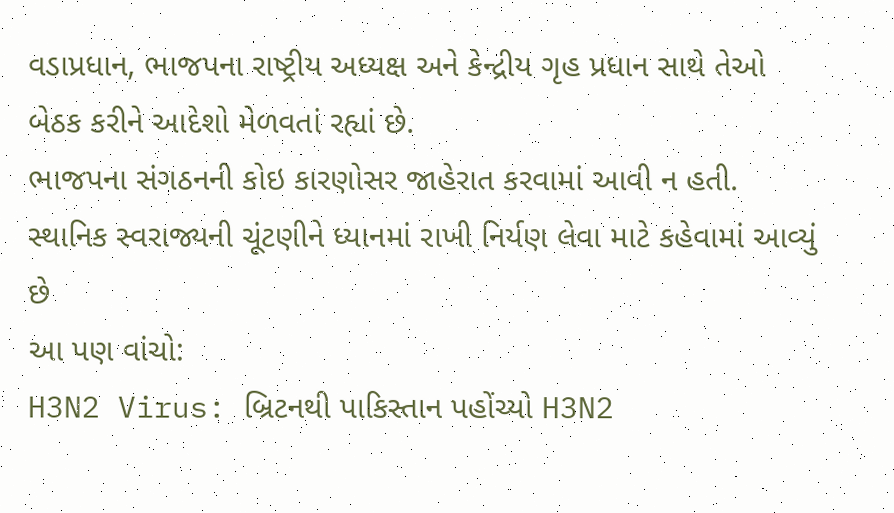વડાપ્રધાન, ભાજપના રાષ્ટ્રીય અધ્યક્ષ અને કેન્દ્રીય ગૃહ પ્રધાન સાથે તેઓ બેઠક કરીને આદેશો મેળવતાં રહ્યાં છે.
ભાજપના સંગઠનની કોઇ કારણોસર જાહેરાત કરવામાં આવી ન હતી. સ્થાનિક સ્વરાજ્યની ચૂંટણીને ધ્યાનમાં રાખી નિર્યણ લેવા માટે કહેવામાં આવ્યું છે
આ પણ વાંચો:
H3N2 Virus: બ્રિટનથી પાકિસ્તાન પહોંચ્યો H3N2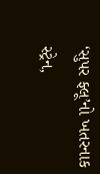‘સુપર ફ્લૂ’નો ખતરનાક સ્ટ્રેન,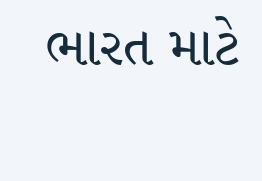ભારત માટે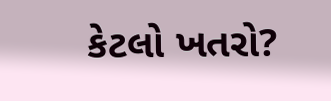કેટલો ખતરો?